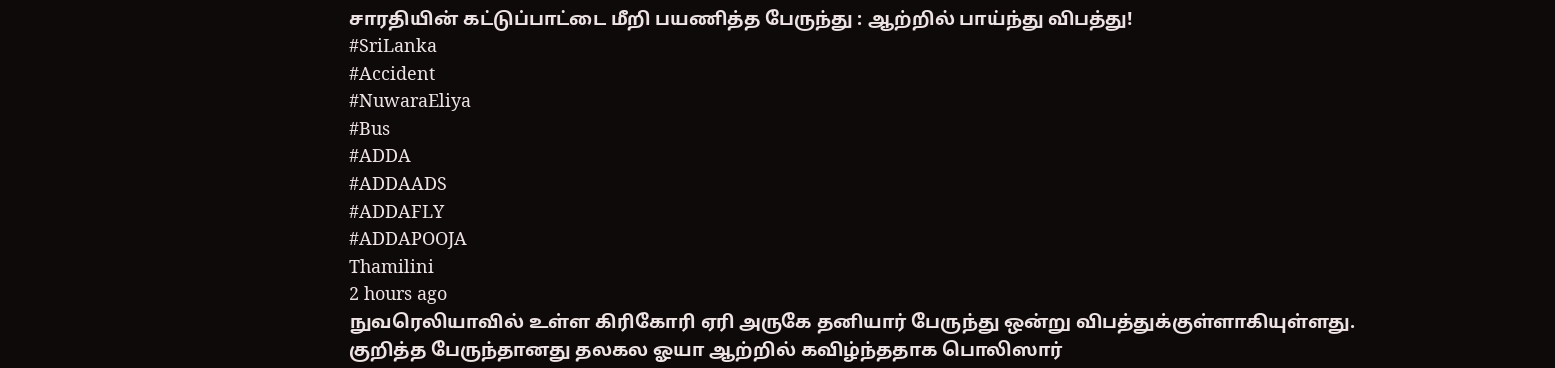சாரதியின் கட்டுப்பாட்டை மீறி பயணித்த பேருந்து : ஆற்றில் பாய்ந்து விபத்து!
#SriLanka
#Accident
#NuwaraEliya
#Bus
#ADDA
#ADDAADS
#ADDAFLY
#ADDAPOOJA
Thamilini
2 hours ago
நுவரெலியாவில் உள்ள கிரிகோரி ஏரி அருகே தனியார் பேருந்து ஒன்று விபத்துக்குள்ளாகியுள்ளது.
குறித்த பேருந்தானது தலகல ஓயா ஆற்றில் கவிழ்ந்ததாக பொலிஸார்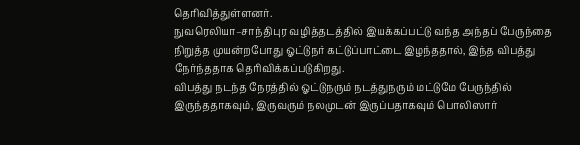தெரிவித்துள்ளனர்.
நுவரெலியா–சாந்திபுர வழித்தடத்தில் இயக்கப்பட்டு வந்த அந்தப் பேருந்தை நிறுத்த முயன்றபோது ஓட்டுநர் கட்டுப்பாட்டை இழந்ததால், இந்த விபத்து நேர்ந்ததாக தெரிவிக்கப்படுகிறது.
விபத்து நடந்த நேரத்தில் ஓட்டுநரும் நடத்துநரும் மட்டுமே பேருந்தில் இருந்ததாகவும், இருவரும் நலமுடன் இருப்பதாகவும் பொலிஸார்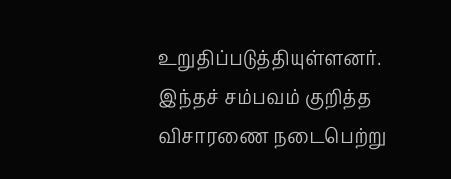உறுதிப்படுத்தியுள்ளனர்.
இந்தச் சம்பவம் குறித்த விசாரணை நடைபெற்று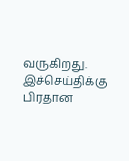வருகிறது.
இச்செய்திக்கு பிரதான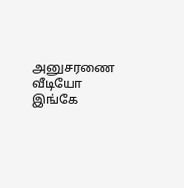அனுசரணை
வீடியோ இங்கே